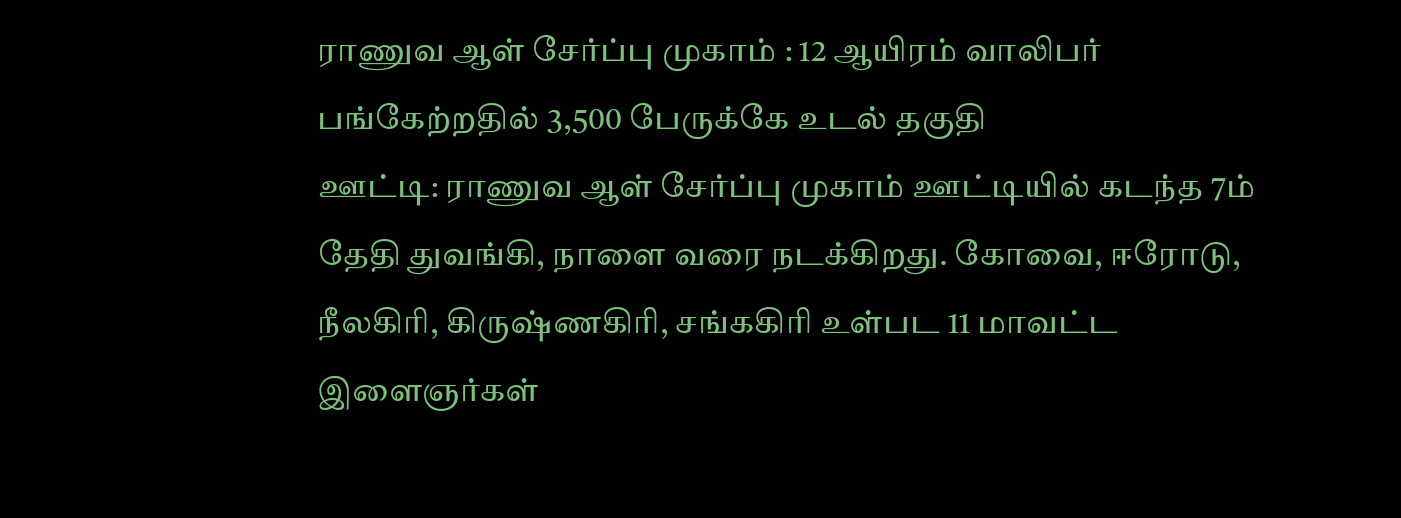ராணுவ ஆள் சேர்ப்பு முகாம் : 12 ஆயிரம் வாலிபர் பங்கேற்றதில் 3,500 பேருக்கே உடல் தகுதி
ஊட்டி: ராணுவ ஆள் சேர்ப்பு முகாம் ஊட்டியில் கடந்த 7ம் தேதி துவங்கி, நாளை வரை நடக்கிறது. கோவை, ஈரோடு, நீலகிரி, கிருஷ்ணகிரி, சங்ககிரி உள்பட 11 மாவட்ட இளைஞர்கள்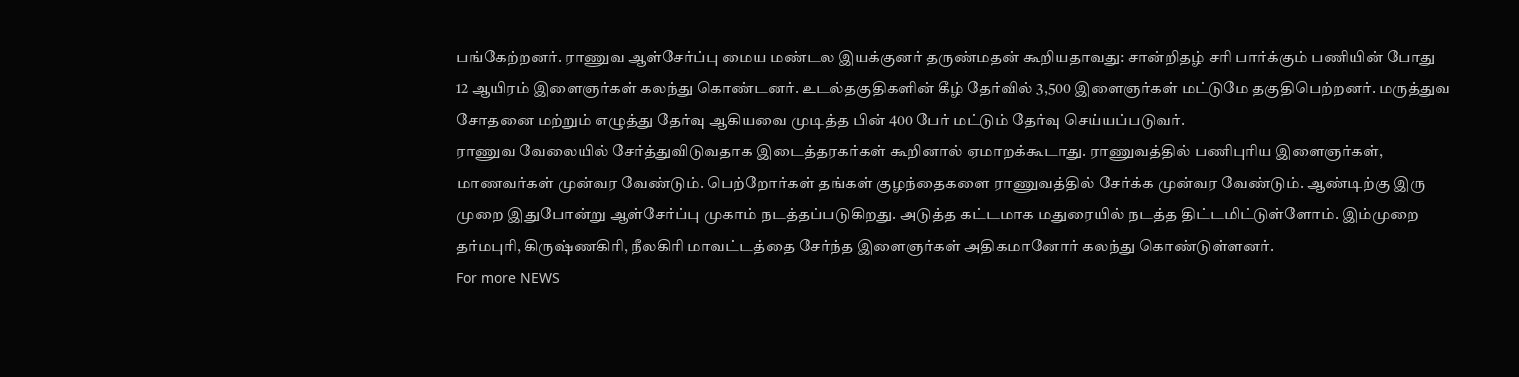பங்கேற்றனர். ராணுவ ஆள்சேர்ப்பு மைய மண்டல இயக்குனர் தருண்மதன் கூறியதாவது: சான்றிதழ் சரி பார்க்கும் பணியின் போது 12 ஆயிரம் இளைஞர்கள் கலந்து கொண்டனர். உடல்தகுதிகளின் கீழ் தேர்வில் 3,500 இளைஞர்கள் மட்டுமே தகுதிபெற்றனர். மருத்துவ சோதனை மற்றும் எழுத்து தேர்வு ஆகியவை முடித்த பின் 400 பேர் மட்டும் தேர்வு செய்யப்படுவர்.
ராணுவ வேலையில் சேர்த்துவிடுவதாக இடைத்தரகர்கள் கூறினால் ஏமாறக்கூடாது. ராணுவத்தில் பணிபுரிய இளைஞர்கள், மாணவர்கள் முன்வர வேண்டும். பெற்றோர்கள் தங்கள் குழந்தைகளை ராணுவத்தில் சேர்க்க முன்வர வேண்டும். ஆண்டிற்கு இரு முறை இதுபோன்று ஆள்சேர்ப்பு முகாம் நடத்தப்படுகிறது. அடுத்த கட்டமாக மதுரையில் நடத்த திட்டமிட்டுள்ளோம். இம்முறை தர்மபுரி, கிருஷ்ணகிரி, நீலகிரி மாவட்டத்தை சேர்ந்த இளைஞர்கள் அதிகமானோர் கலந்து கொண்டுள்ளனர்.
For more NEWS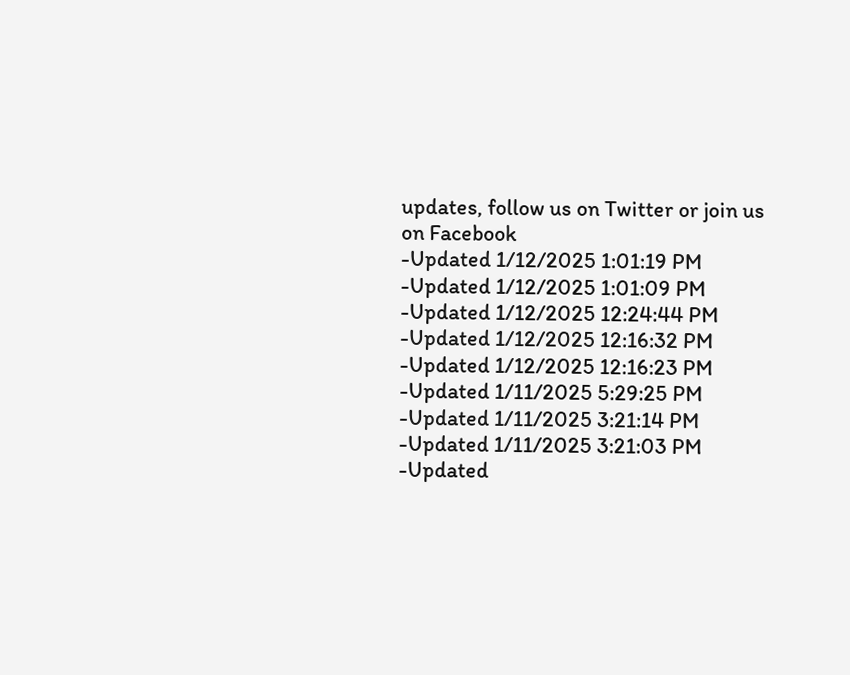updates, follow us on Twitter or join us on Facebook
-Updated 1/12/2025 1:01:19 PM
-Updated 1/12/2025 1:01:09 PM
-Updated 1/12/2025 12:24:44 PM
-Updated 1/12/2025 12:16:32 PM
-Updated 1/12/2025 12:16:23 PM
-Updated 1/11/2025 5:29:25 PM
-Updated 1/11/2025 3:21:14 PM
-Updated 1/11/2025 3:21:03 PM
-Updated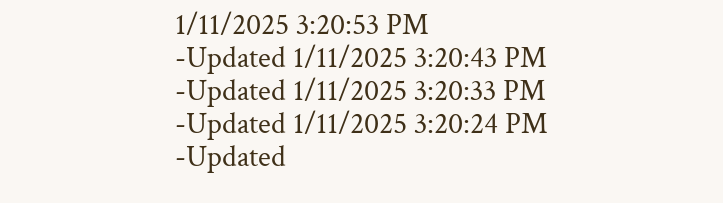1/11/2025 3:20:53 PM
-Updated 1/11/2025 3:20:43 PM
-Updated 1/11/2025 3:20:33 PM
-Updated 1/11/2025 3:20:24 PM
-Updated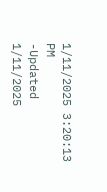1/11/2025 3:20:13 PM
-Updated 1/11/2025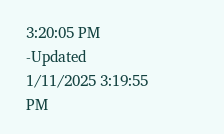3:20:05 PM
-Updated 1/11/2025 3:19:55 PM